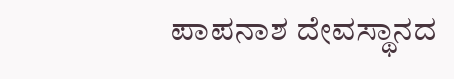ಪಾಪನಾಶ ದೇವಸ್ಥಾನದ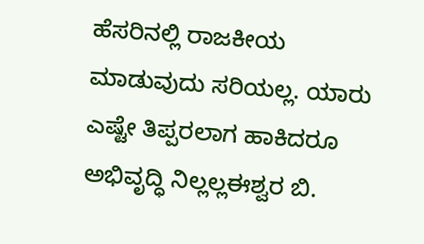ಹೆಸರಿನಲ್ಲಿ ರಾಜಕೀಯ ಮಾಡುವುದು ಸರಿಯಲ್ಲ. ಯಾರು ಎಷ್ಟೇ ತಿಪ್ಪರಲಾಗ ಹಾಕಿದರೂ ಅಭಿವೃದ್ಧಿ ನಿಲ್ಲಲ್ಲಈಶ್ವರ ಬಿ.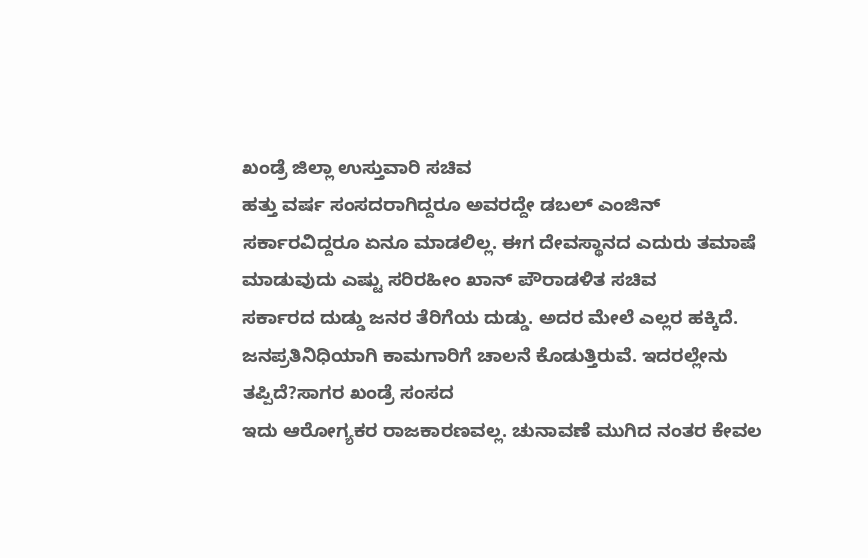ಖಂಡ್ರೆ ಜಿಲ್ಲಾ ಉಸ್ತುವಾರಿ ಸಚಿವ
ಹತ್ತು ವರ್ಷ ಸಂಸದರಾಗಿದ್ದರೂ ಅವರದ್ದೇ ಡಬಲ್ ಎಂಜಿನ್ ಸರ್ಕಾರವಿದ್ದರೂ ಏನೂ ಮಾಡಲಿಲ್ಲ. ಈಗ ದೇವಸ್ಥಾನದ ಎದುರು ತಮಾಷೆ ಮಾಡುವುದು ಎಷ್ಟು ಸರಿರಹೀಂ ಖಾನ್ ಪೌರಾಡಳಿತ ಸಚಿವ
ಸರ್ಕಾರದ ದುಡ್ಡು ಜನರ ತೆರಿಗೆಯ ದುಡ್ಡು. ಅದರ ಮೇಲೆ ಎಲ್ಲರ ಹಕ್ಕಿದೆ. ಜನಪ್ರತಿನಿಧಿಯಾಗಿ ಕಾಮಗಾರಿಗೆ ಚಾಲನೆ ಕೊಡುತ್ತಿರುವೆ. ಇದರಲ್ಲೇನು ತಪ್ಪಿದೆ?ಸಾಗರ ಖಂಡ್ರೆ ಸಂಸದ
ಇದು ಆರೋಗ್ಯಕರ ರಾಜಕಾರಣವಲ್ಲ. ಚುನಾವಣೆ ಮುಗಿದ ನಂತರ ಕೇವಲ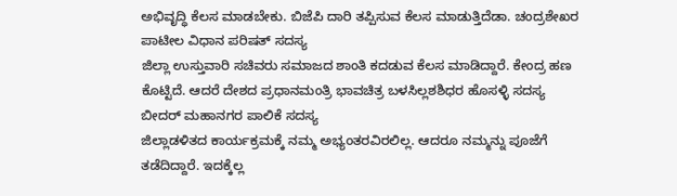ಅಭಿವೃದ್ಧಿ ಕೆಲಸ ಮಾಡಬೇಕು. ಬಿಜೆಪಿ ದಾರಿ ತಪ್ಪಿಸುವ ಕೆಲಸ ಮಾಡುತ್ತಿದೆಡಾ. ಚಂದ್ರಶೇಖರ ಪಾಟೀಲ ವಿಧಾನ ಪರಿಷತ್ ಸದಸ್ಯ
ಜಿಲ್ಲಾ ಉಸ್ತುವಾರಿ ಸಚಿವರು ಸಮಾಜದ ಶಾಂತಿ ಕದಡುವ ಕೆಲಸ ಮಾಡಿದ್ದಾರೆ. ಕೇಂದ್ರ ಹಣ ಕೊಟ್ಟಿದೆ. ಆದರೆ ದೇಶದ ಪ್ರಧಾನಮಂತ್ರಿ ಭಾವಚಿತ್ರ ಬಳಸಿಲ್ಲಶಶಿಧರ ಹೊಸಳ್ಳಿ ಸದಸ್ಯ ಬೀದರ್ ಮಹಾನಗರ ಪಾಲಿಕೆ ಸದಸ್ಯ
ಜಿಲ್ಲಾಡಳಿತದ ಕಾರ್ಯಕ್ರಮಕ್ಕೆ ನಮ್ಮ ಅಭ್ಯಂತರವಿರಲಿಲ್ಲ. ಆದರೂ ನಮ್ಮನ್ನು ಪೂಜೆಗೆ ತಡೆದಿದ್ದಾರೆ. ಇದಕ್ಕೆಲ್ಲ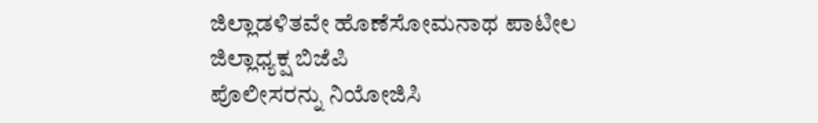ಜಿಲ್ಲಾಡಳಿತವೇ ಹೊಣೆಸೋಮನಾಥ ಪಾಟೀಲ ಜಿಲ್ಲಾಧ್ಯಕ್ಷ ಬಿಜೆಪಿ
ಪೊಲೀಸರನ್ನು ನಿಯೋಜಿಸಿ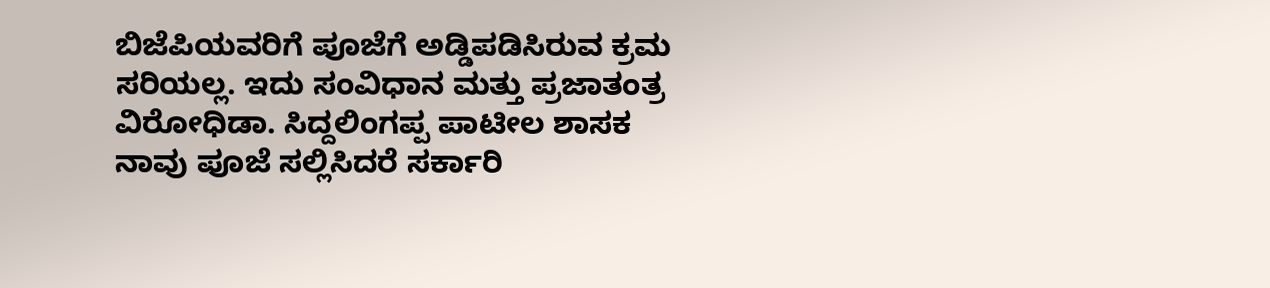ಬಿಜೆಪಿಯವರಿಗೆ ಪೂಜೆಗೆ ಅಡ್ಡಿಪಡಿಸಿರುವ ಕ್ರಮ ಸರಿಯಲ್ಲ. ಇದು ಸಂವಿಧಾನ ಮತ್ತು ಪ್ರಜಾತಂತ್ರ ವಿರೋಧಿಡಾ. ಸಿದ್ದಲಿಂಗಪ್ಪ ಪಾಟೀಲ ಶಾಸಕ
ನಾವು ಪೂಜೆ ಸಲ್ಲಿಸಿದರೆ ಸರ್ಕಾರಿ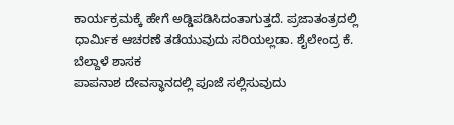ಕಾರ್ಯಕ್ರಮಕ್ಕೆ ಹೇಗೆ ಅಡ್ಡಿಪಡಿಸಿದಂತಾಗುತ್ತದೆ. ಪ್ರಜಾತಂತ್ರದಲ್ಲಿ ಧಾರ್ಮಿಕ ಆಚರಣೆ ತಡೆಯುವುದು ಸರಿಯಲ್ಲಡಾ. ಶೈಲೇಂದ್ರ ಕೆ. ಬೆಲ್ದಾಳೆ ಶಾಸಕ
ಪಾಪನಾಶ ದೇವಸ್ಥಾನದಲ್ಲಿ ಪೂಜೆ ಸಲ್ಲಿಸುವುದು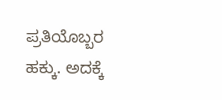ಪ್ರತಿಯೊಬ್ಬರ ಹಕ್ಕು. ಅದಕ್ಕೆ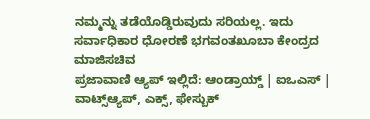ನಮ್ಮನ್ನು ತಡೆಯೊಡ್ಡಿರುವುದು ಸರಿಯಲ್ಲ. ಇದು ಸರ್ವಾಧಿಕಾರ ಧೋರಣೆ ಭಗವಂತಖೂಬಾ ಕೇಂದ್ರದ ಮಾಜಿಸಚಿವ
ಪ್ರಜಾವಾಣಿ ಆ್ಯಪ್ ಇಲ್ಲಿದೆ: ಆಂಡ್ರಾಯ್ಡ್ | ಐಒಎಸ್ | ವಾಟ್ಸ್ಆ್ಯಪ್, ಎಕ್ಸ್, ಫೇಸ್ಬುಕ್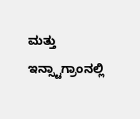ಮತ್ತು ಇನ್ಸ್ಟಾಗ್ರಾಂನಲ್ಲಿ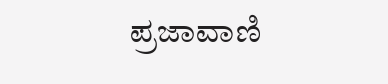ಪ್ರಜಾವಾಣಿ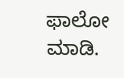ಫಾಲೋ ಮಾಡಿ.